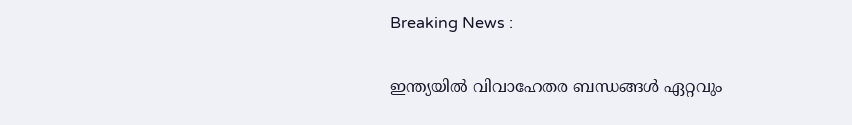Breaking News :

ഇന്ത്യയില്‍ വിവാഹേതര ബന്ധങ്ങള്‍ ഏറ്റവും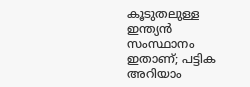കൂടുതലുള്ള ഇന്ത്യന്‍ സംസ്ഥാനം ഇതാണ്; പട്ടിക അറിയാം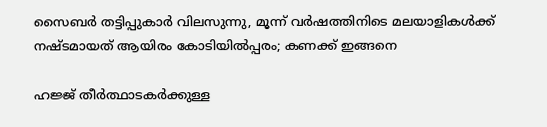സൈബര്‍ തട്ടിപ്പുകാര്‍ വിലസുന്നു, മൂന്ന് വര്‍ഷത്തിനിടെ മലയാളികള്‍ക്ക് നഷ്ടമായത് ആയിരം കോടിയില്‍പ്പരം; കണക്ക് ഇങ്ങനെ

ഹജ്ജ് തീർത്ഥാടകർക്കുള്ള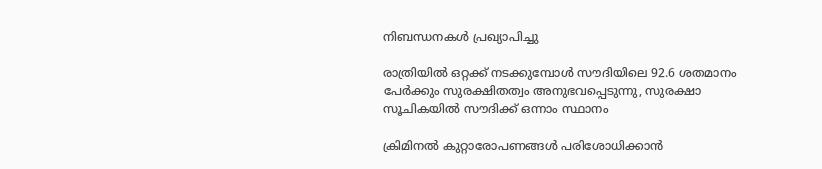നിബന്ധനകൾ പ്രഖ്യാപിച്ചു

രാത്രിയിൽ ഒറ്റക്ക് നടക്കുമ്പോൾ സൗദിയിലെ 92.6 ശതമാനം പേർക്കും സുരക്ഷിതത്വം അനുഭവപ്പെടുന്നു, സുരക്ഷാ സൂചികയിൽ സൗദിക്ക് ഒന്നാം സ്ഥാനം

ക്രിമിനല്‍ കുറ്റാരോപണങ്ങള്‍ പരിശോധിക്കാന്‍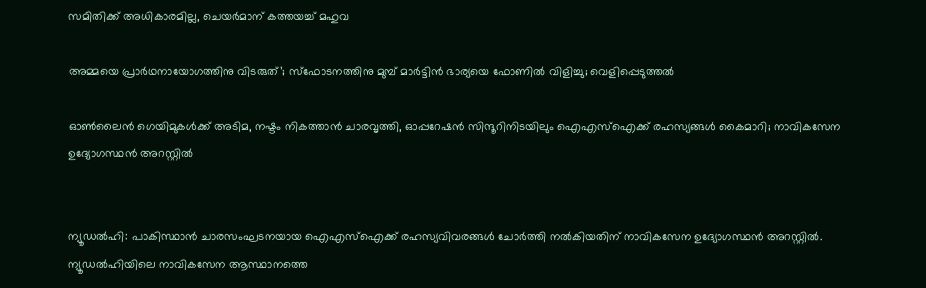സമിതിക്ക്‌ അധികാരമില്ല, ചെയര്‍മാന്‌ കത്തയച്ച് മഹുവ

അമ്മയെ പ്രാര്‍ഥനായോഗത്തിനു വിടരുത്’; സ്‌ഫോടനത്തിനു മുമ്പ് മാര്‍ട്ടിന്‍ ഭാര്യയെ ഫോണില്‍ വിളിച്ചു; വെളിപ്പെടുത്തല്‍

ഓണ്‍ലൈന്‍ ഗെയിമുകള്‍ക്ക് അടിമ, നഷ്ടം നികത്താന്‍ ചാരവൃത്തി, ഓപ്പറേഷന്‍ സിന്ദൂറിനിടയിലും ഐഎസ്‌ഐക്ക് രഹസ്യങ്ങള്‍ കൈമാറി; നാവികസേന ഉദ്യോഗസ്ഥന്‍ അറസ്റ്റില്‍


ന്യൂഡല്‍ഹി: പാകിസ്ഥാന്‍ ചാരസംഘടനയായ ഐഎസ്‌ഐക്ക് രഹസ്യവിവരങ്ങള്‍ ചോര്‍ത്തി നല്‍കിയതിന് നാവികസേന ഉദ്യോഗസ്ഥന്‍ അറസ്റ്റില്‍. ന്യൂഡല്‍ഹിയിലെ നാവികസേന ആസ്ഥാനത്തെ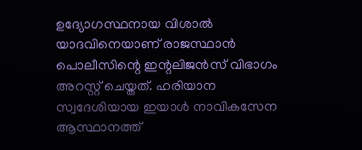ഉദ്യോഗസ്ഥനായ വിശാല്‍ യാദവിനെയാണ് രാജസ്ഥാന്‍ പൊലീസിന്റെ ഇന്റലിജന്‍സ് വിഭാഗം അറസ്റ്റ് ചെയ്തത്. ഹരിയാന സ്വദേശിയായ ഇയാള്‍ നാവികസേന ആസ്ഥാനത്ത്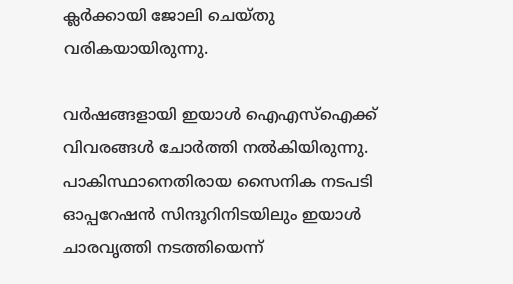ക്ലര്‍ക്കായി ജോലി ചെയ്തു വരികയായിരുന്നു.

വര്‍ഷങ്ങളായി ഇയാള്‍ ഐഎസ്‌ഐക്ക് വിവരങ്ങള്‍ ചോര്‍ത്തി നല്‍കിയിരുന്നു. പാകിസ്ഥാനെതിരായ സൈനിക നടപടി ഓപ്പറേഷന്‍ സിന്ദൂറിനിടയിലും ഇയാള്‍ ചാരവൃത്തി നടത്തിയെന്ന്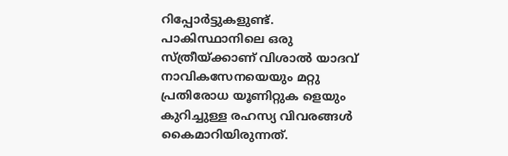റിപ്പോര്‍ട്ടുകളുണ്ട്. പാകിസ്ഥാനിലെ ഒരു സ്ത്രീയ്ക്കാണ് വിശാല്‍ യാദവ് നാവികസേനയെയും മറ്റു പ്രതിരോധ യൂണിറ്റുക ളെയും കുറിച്ചുള്ള രഹസ്യ വിവരങ്ങള്‍ കൈമാറിയിരുന്നത്.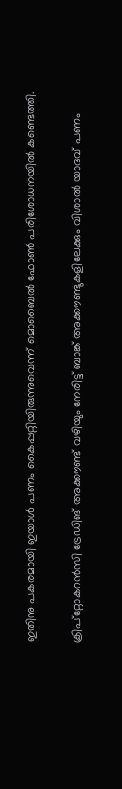ഇതിനു പകരമായി ഇയാള്‍ പണം കൈപ്പറ്റിയിരുന്നുവെന്ന് മൊബൈല്‍ ഫോണ്‍ പരിശോധനയില്‍ കണ്ടെത്തി.

ക്രിപ്റ്റോകറന്‍സി ട്രേഡിങ് അക്കൗണ്ട് വഴിയും നേരിട്ട് ബാങ്ക് അക്കൗണ്ടുകളിലേക്കും വിശാല്‍ യാദവ് പണം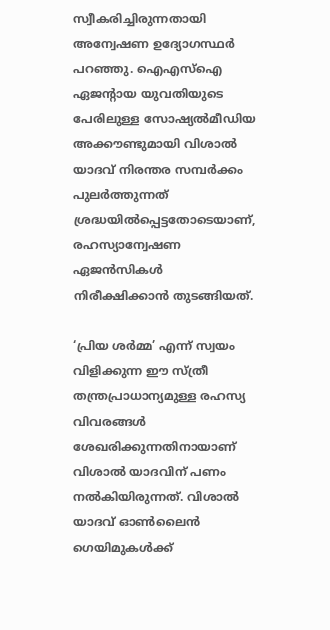സ്വീകരിച്ചിരുന്നതായി അന്വേഷണ ഉദ്യോഗസ്ഥര്‍ പറഞ്ഞു. ഐഎസ്‌ഐ ഏജന്റായ യുവതിയുടെ പേരിലുള്ള സോഷ്യല്‍മീഡിയ അക്കൗണ്ടുമായി വിശാല്‍ യാദവ് നിരന്തര സമ്പര്‍ക്കം പുലര്‍ത്തുന്നത് ശ്രദ്ധയില്‍പ്പെട്ടതോടെയാണ്, രഹസ്യാന്വേഷണ ഏജന്‍സികള്‍ നിരീക്ഷിക്കാന്‍ തുടങ്ങിയത്.

‘പ്രിയ ശര്‍മ്മ’ എന്ന് സ്വയം വിളിക്കുന്ന ഈ സ്ത്രീ തന്ത്രപ്രാധാന്യമുള്ള രഹസ്യ വിവരങ്ങള്‍ ശേഖരിക്കുന്നതിനായാണ് വിശാല്‍ യാദവിന് പണം നല്‍കിയിരുന്നത്. വിശാല്‍ യാദവ് ഓണ്‍ലൈന്‍ ഗെയിമുകള്‍ക്ക്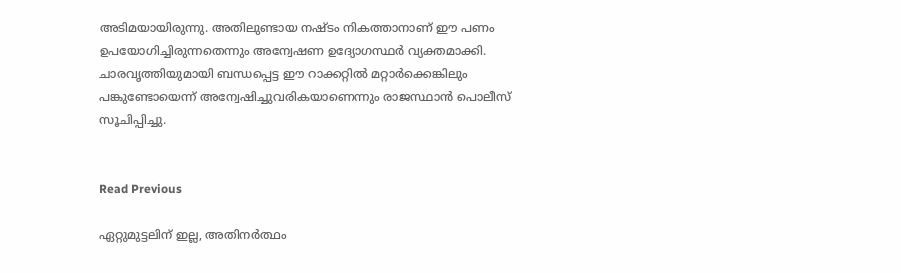അടിമയായിരുന്നു. അതിലുണ്ടായ നഷ്ടം നികത്താനാണ് ഈ പണം ഉപയോഗിച്ചിരുന്നതെന്നും അന്വേഷണ ഉദ്യോഗസ്ഥര്‍ വ്യക്തമാക്കി. ചാരവൃത്തിയുമായി ബന്ധപ്പെട്ട ഈ റാക്കറ്റില്‍ മറ്റാര്‍ക്കെങ്കിലും പങ്കുണ്ടോയെന്ന് അന്വേഷിച്ചുവരികയാണെന്നും രാജസ്ഥാന്‍ പൊലീസ് സൂചിപ്പിച്ചു.


Read Previous

ഏറ്റുമുട്ടലിന് ഇല്ല, അതിനര്‍ത്ഥം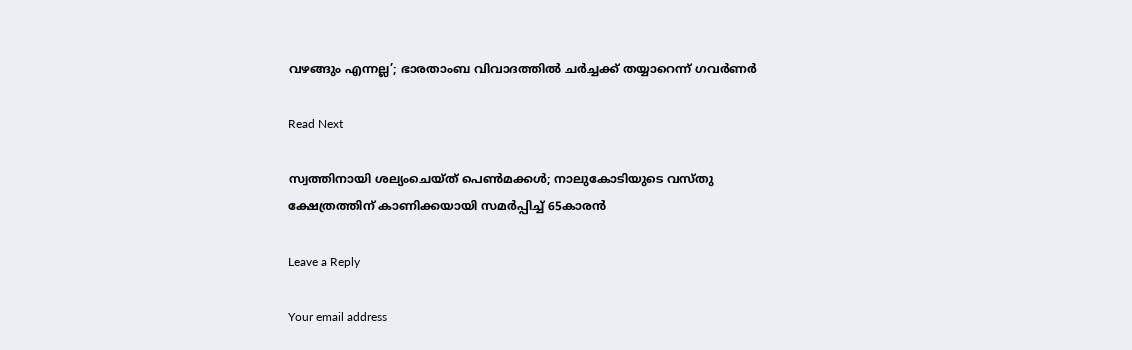വഴങ്ങും എന്നല്ല’; ഭാരതാംബ വിവാദത്തില്‍ ചര്‍ച്ചക്ക് തയ്യാറെന്ന് ഗവര്‍ണര്‍

Read Next

സ്വത്തിനായി ശല്യംചെയ്ത് പെണ്‍മക്കള്‍; നാലുകോടിയുടെ വസ്തു ക്ഷേത്രത്തിന് കാണിക്കയായി സമര്‍പ്പിച്ച് 65കാരന്‍

Leave a Reply

Your email address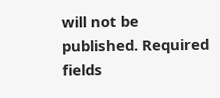will not be published. Required fields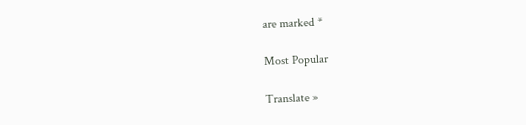are marked *

Most Popular

Translate »